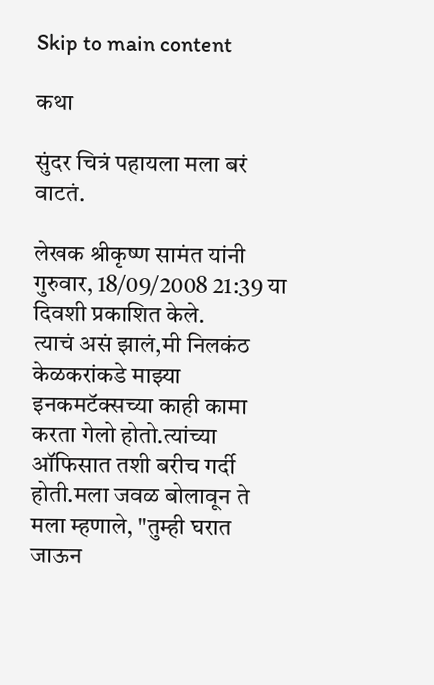Skip to main content

कथा

सुंदर चित्रं पहायला मला बरं वाटतं.

लेखक श्रीकृष्ण सामंत यांनी गुरुवार, 18/09/2008 21:39 या दिवशी प्रकाशित केले.
त्याचं असं झालं,मी निलकंठ केळकरांकडे माझ्या इनकमटॅक्सच्या काही कामा करता गेलो होतो.त्यांच्या ऑफिसात तशी बरीच गर्दी होती.मला जवळ बोलावून ते मला म्हणाले, "तुम्ही घरात जाऊन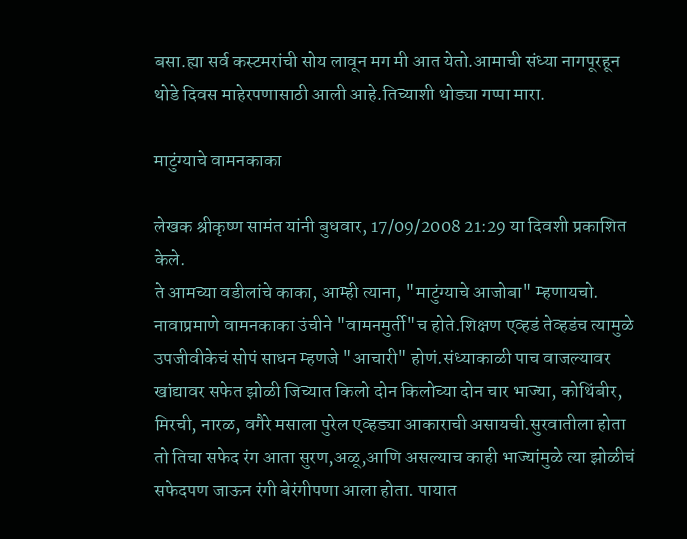बसा.ह्या सर्व कस्टमरांची सोय लावून मग मी आत येतो.आमाची संध्या नागपूरहून थोडे दिवस माहेरपणासाठी आली आहे.तिच्याशी थोड्या गप्पा मारा.

माटुंग्याचे वामनकाका

लेखक श्रीकृष्ण सामंत यांनी बुधवार, 17/09/2008 21:29 या दिवशी प्रकाशित केले.
ते आमच्या वडीलांचे काका, आम्ही त्याना, "माटुंग्याचे आजोबा" म्हणायचो. नावाप्रमाणे वामनकाका उंचीने "वामनमुर्ती"च होते.शिक्षण एव्हडं तेव्हडंच त्यामुळे उपजीवीकेचं सोपं साधन म्हणजे "आचारी" होणं.संध्याकाळी पाच वाजल्यावर खांद्यावर सफेत झोळी जिच्यात किलो दोन किलोच्या दोन चार भाज्या, कोथिंबीर, मिरची, नारळ, वगैरे मसाला पुरेल एव्हड्या आकाराची असायची.सुरवातीला होता तो तिचा सफेद रंग आता सुरण,अळू,आणि असल्याच काही भाज्यांमुळे त्या झोळीचं सफेदपण जाऊन रंगी बेरंगीपणा आला होता. पायात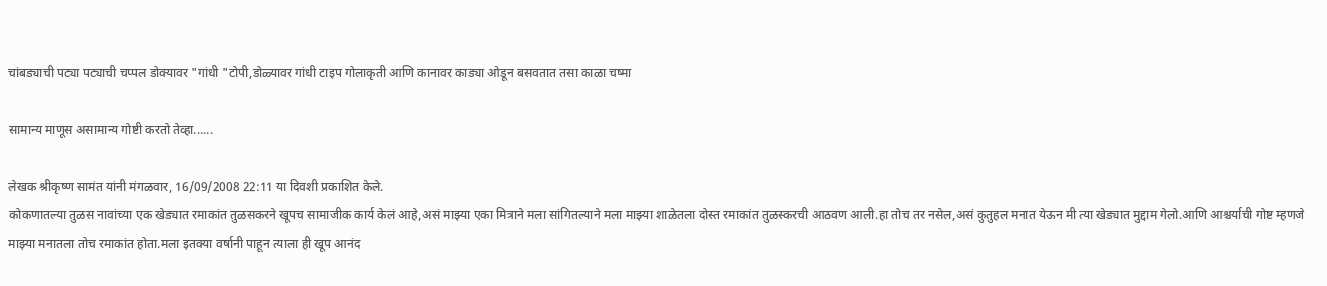चांबड्याची पट्या पट्याची चप्पल डोक्यावर "गांधी "टोपी,डोळ्यावर गांधी टाइप गोलाकृती आणि कानावर काड्या ओडून बसवतात तसा काळा चष्मा

सामान्य माणूस असामान्य गोष्टी करतो तेव्हा......

लेखक श्रीकृष्ण सामंत यांनी मंगळवार, 16/09/2008 22:11 या दिवशी प्रकाशित केले.
कोकणातल्या तुळस नावांच्या एक खेड्यात रमाकांत तुळसकरने खूपच सामाजीक कार्य केलं आहे,असं माझ्या एका मित्राने मला सांगितल्याने मला माझ्या शाळेतला दोस्त रमाकांत तुळस्करची आठवण आली.हा तोच तर नसेल,असं कुतुहल मनात येऊन मी त्या खेड्यात मुद्दाम गेलो.आणि आश्चर्याची गोष्ट म्हणजे माझ्या मनातला तोच रमाकांत होता.मला इतक्या वर्षानी पाहून त्याला ही खूप आनंद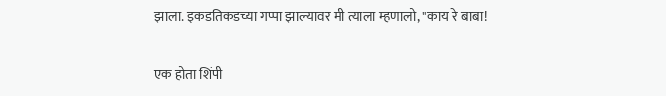झाला. इकडतिकडच्या गप्पा झाल्यावर मी त्याला म्हणालो, "काय रे बाबा!

एक होता शिंपी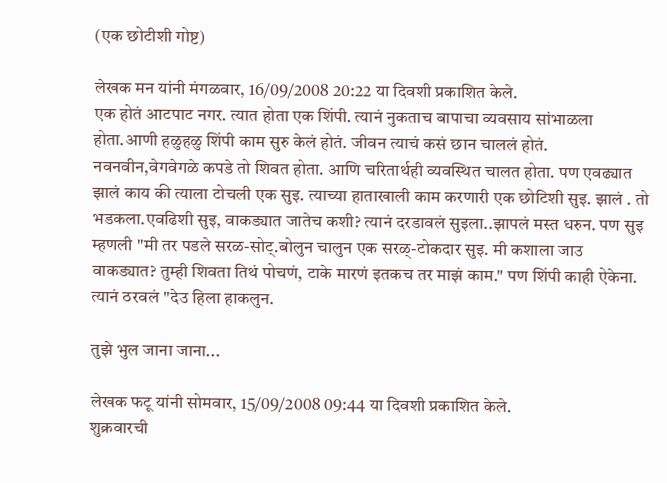(एक छोटीशी गोष्ट)

लेखक मन यांनी मंगळवार, 16/09/2008 20:22 या दिवशी प्रकाशित केले.
एक होतं आटपाट नगर. त्यात होता एक शिंपी. त्यानं नुकताच बापाचा व्यवसाय सांभाळला होता.आणी हळुहळु शिंपी काम सुरु केलं होतं. जीवन त्याचं कसं छान चाललं होतं. नवनवीन,वेगवेगळे कपडे तो शिवत होता. आणि चरितार्थही व्यवस्थित चालत होता. पण एवढ्यात झालं काय की त्याला टोचली एक सुइ. त्याच्या हाताखाली काम करणारी एक छोटिशी सुइ. झालं . तो भडकला.एवढिशी सुइ, वाकड्यात जातेच कशी? त्यानं दरडावलं सुइला..झापलं मस्त धरुन. पण सुइ म्हणली "मी तर पडले सरळ-सोट्.बोलुन चालुन एक सरळ्-टोकदार सुइ. मी कशाला जाउ वाकड्यात? तुम्ही शिवता तिथं पोचणं, टाके मारणं इतकच तर माझं काम." पण शिंपी काही ऐकेना. त्यानं ठरवलं "देउ हिला हाकलुन.

तुझे भुल जाना जाना...

लेखक फटू यांनी सोमवार, 15/09/2008 09:44 या दिवशी प्रकाशित केले.
शुक्रवारची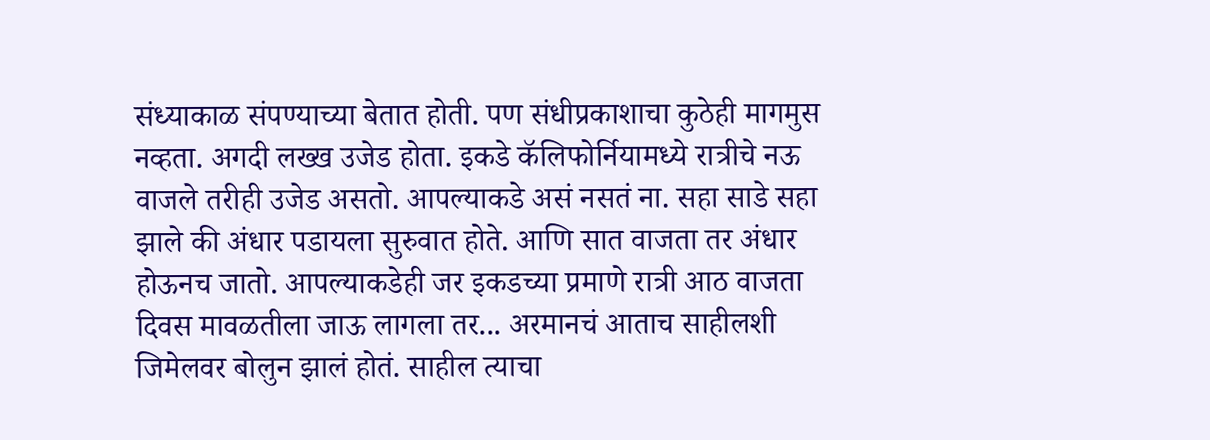संध्याकाळ संपण्याच्या बेतात होती. पण संधीप्रकाशाचा कुठेही मागमुस नव्हता. अगदी लख्ख उजेड होता. इकडे कॅलिफोर्नियामध्ये रात्रीचे नऊ वाजले तरीही उजेड असतो. आपल्याकडे असं नसतं ना. सहा साडे सहा झाले की अंधार पडायला सुरुवात होते. आणि सात वाजता तर अंधार होऊनच जातो. आपल्याकडेही जर इकडच्या प्रमाणे रात्री आठ वाजता दिवस मावळतीला जाऊ लागला तर... अरमानचं आताच साहीलशी जिमेलवर बोलुन झालं होतं. साहील त्याचा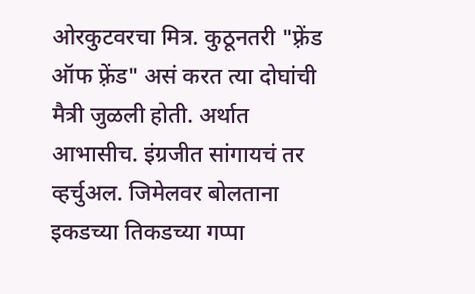ओरकुटवरचा मित्र. कुठूनतरी "फ़्रेंड ऑफ फ़्रेंड" असं करत त्या दोघांची मैत्री जुळली होती. अर्थात आभासीच. इंग्रजीत सांगायचं तर व्हर्चुअल. जिमेलवर बोलताना इकडच्या तिकडच्या गप्पा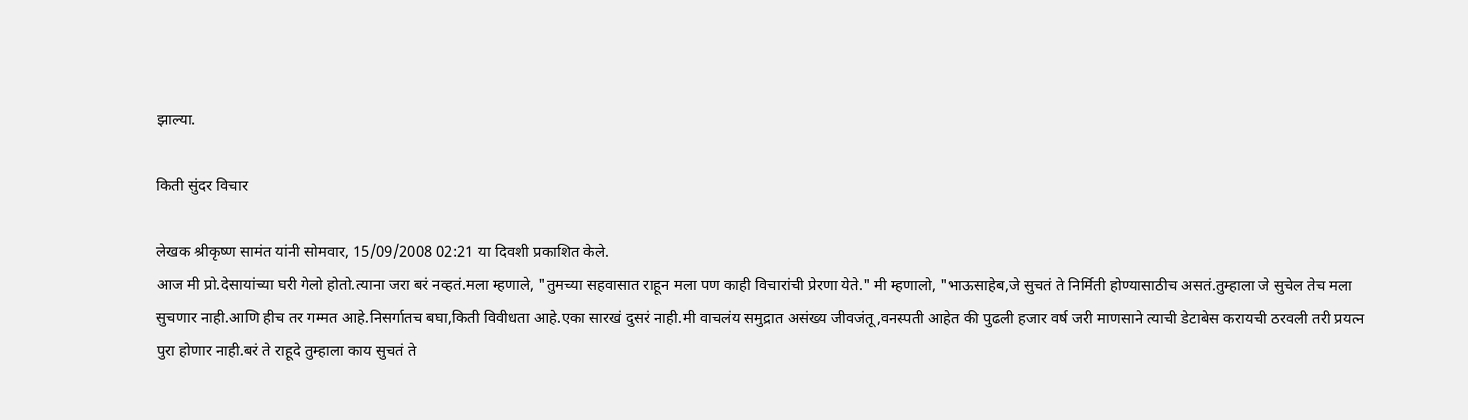झाल्या.

किती सुंदर विचार

लेखक श्रीकृष्ण सामंत यांनी सोमवार, 15/09/2008 02:21 या दिवशी प्रकाशित केले.
आज मी प्रो.देसायांच्या घरी गेलो होतो.त्याना जरा बरं नव्हतं.मला म्हणाले, "तुमच्या सहवासात राहून मला पण काही विचारांची प्रेरणा येते." मी म्हणालो, "भाऊसाहेब,जे सुचतं ते निर्मिती होण्यासाठीच असतं.तुम्हाला जे सुचेल तेच मला सुचणार नाही.आणि हीच तर गम्मत आहे.निसर्गातच बघा,किती विवीधता आहे.एका सारखं दुसरं नाही.मी वाचलंय समुद्रात असंख्य जीवजंतू,वनस्पती आहेत की पुढली हजार वर्ष जरी माणसाने त्याची डेटाबेस करायची ठरवली तरी प्रयत्न पुरा होणार नाही.बरं ते राहूदे तुम्हाला काय सुचतं ते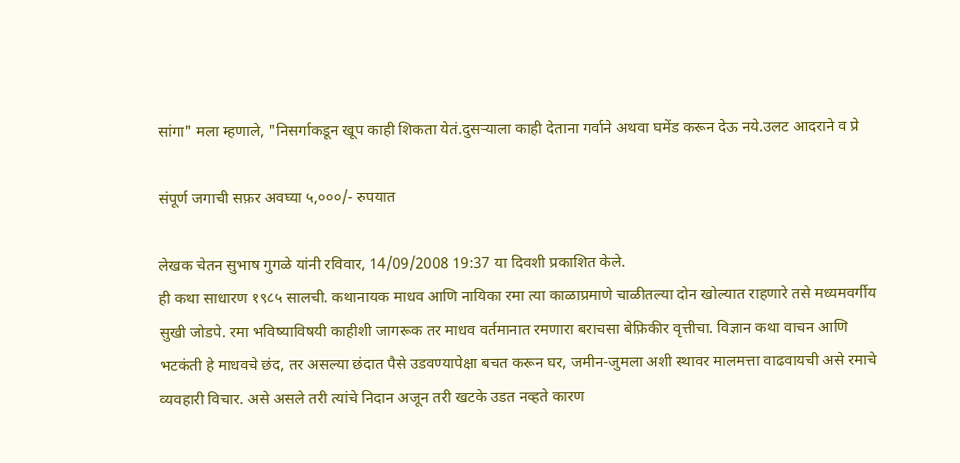सांगा" मला म्हणाले, "निसर्गाकडून खूप काही शिकता येतं.दुसऱ्याला काही देताना गर्वाने अथवा घमेंड करून देऊ नये.उलट आदराने व प्रे

संपूर्ण जगाची सफ़र अवघ्या ५,०००/- रुपयात

लेखक चेतन सुभाष गुगळे यांनी रविवार, 14/09/2008 19:37 या दिवशी प्रकाशित केले.
ही कथा साधारण १९८५ सालची. कथानायक माधव आणि नायिका रमा त्या काळाप्रमाणे चाळीतल्या दोन खोल्यात राहणारे तसे मध्यमवर्गीय सुखी जोडपे. रमा भविष्याविषयी काहीशी जागरूक तर माधव वर्तमानात रमणारा बराचसा बेफ़िकीर वृत्तीचा. विज्ञान कथा वाचन आणि भटकंती हे माधवचे छंद, तर असल्या छंदात पैसे उडवण्यापेक्षा बचत करून घर, जमीन-जुमला अशी स्थावर मालमत्ता वाढवायची असे रमाचे व्यवहारी विचार. असे असले तरी त्यांचे निदान अजून तरी खटके उडत नव्हते कारण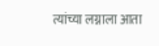त्यांच्या लग्नाला आता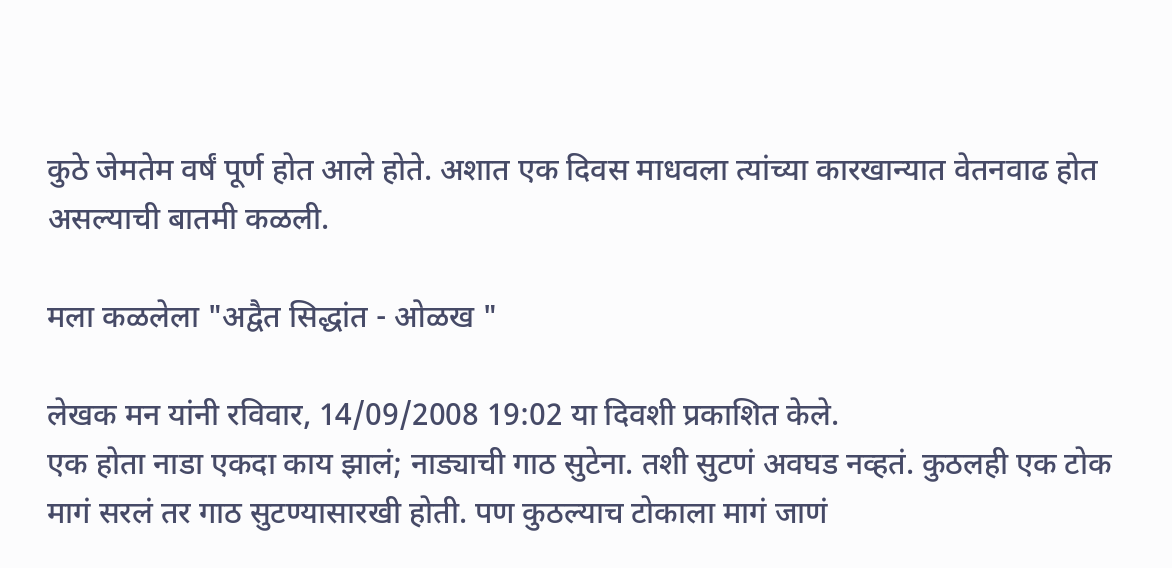कुठे जेमतेम वर्षं पूर्ण होत आले होते. अशात एक दिवस माधवला त्यांच्या कारखान्यात वेतनवाढ होत असल्याची बातमी कळली.

मला कळलेला "अद्वैत सिद्धांत - ओळख "

लेखक मन यांनी रविवार, 14/09/2008 19:02 या दिवशी प्रकाशित केले.
एक होता नाडा एकदा काय झालं; नाड्याची गाठ सुटेना. तशी सुटणं अवघड नव्हतं. कुठलही एक टोक मागं सरलं तर गाठ सुटण्यासारखी होती. पण कुठल्याच टोकाला मागं जाणं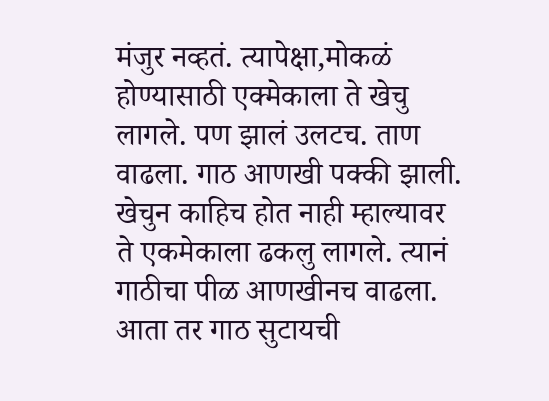मंजुर नव्हतं. त्यापेक्षा,मोकळं होण्यासाठी एक्मेकाला ते खेचु लागले. पण झालं उलटच. ताण वाढला. गाठ आणखी पक्की झाली. खेचुन काहिच होत नाही म्हाल्यावर ते एकमेकाला ढकलु लागले. त्यानं गाठीचा पीळ आणखीनच वाढला. आता तर गाठ सुटायची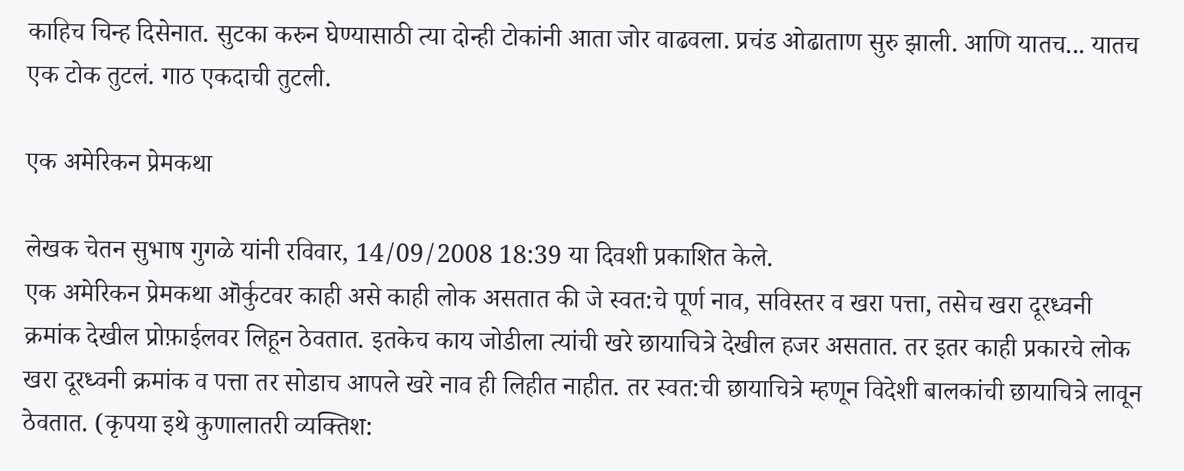काहिच चिन्ह दिसेनात. सुटका करुन घेण्यासाठी त्या दोन्ही टोकांनी आता जोर वाढवला. प्रचंड ओढाताण सुरु झाली. आणि यातच... यातच एक टोक तुटलं. गाठ एकदाची तुटली.

एक अमेरिकन प्रेमकथा

लेखक चेतन सुभाष गुगळे यांनी रविवार, 14/09/2008 18:39 या दिवशी प्रकाशित केले.
एक अमेरिकन प्रेमकथा ऒर्कुटवर काही असे काही लोक असतात की जे स्वत:चे पूर्ण नाव, सविस्तर व खरा पत्ता, तसेच खरा दूरध्वनी क्रमांक देखील प्रोफ़ाईलवर लिहून ठेवतात. इतकेच काय जोडीला त्यांची खरे छायाचित्रे देखील हजर असतात. तर इतर काही प्रकारचे लोक खरा दूरध्वनी क्रमांक व पत्ता तर सोडाच आपले खरे नाव ही लिहीत नाहीत. तर स्वत:ची छायाचित्रे म्हणून विदेशी बालकांची छायाचित्रे लावून ठेवतात. (कृपया इथे कुणालातरी व्यक्तिश: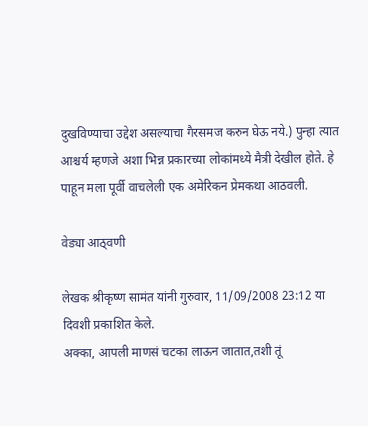दुखविण्याचा उद्देश असल्याचा गैरसमज करुन घेऊ नये.) पुन्हा त्यात आश्चर्य म्हणजे अशा भिन्न प्रकारच्या लोकांमध्ये मैत्री देखील होते. हे पाहून मला पूर्वी वाचलेली एक अमेरिकन प्रेमकथा आठवली.

वेड्या आठ्वणी

लेखक श्रीकृष्ण सामंत यांनी गुरुवार, 11/09/2008 23:12 या दिवशी प्रकाशित केले.
अक्का, आपली माणसं चटका लाऊन जातात,तशी तूं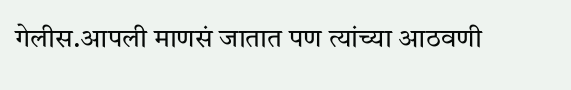गेलीस.आपली माणसं जातात पण त्यांच्या आठवणी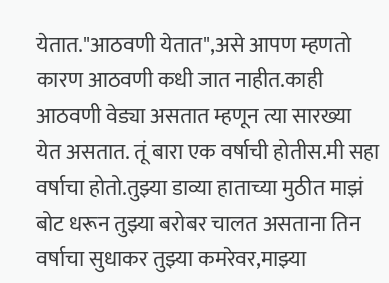येतात."आठवणी येतात",असे आपण म्हणतो कारण आठवणी कधी जात नाहीत.काही आठवणी वेड्या असतात म्हणून त्या सारख्या येत असतात. तूं बारा एक वर्षाची होतीस.मी सहा वर्षाचा होतो.तुझ्या डाव्या हाताच्या मुठीत माझं बोट धरून तुझ्या बरोबर चालत असताना तिन वर्षाचा सुधाकर तुझ्या कमरेवर,माझ्या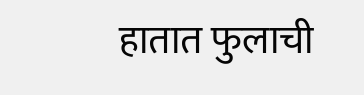हातात फुलाची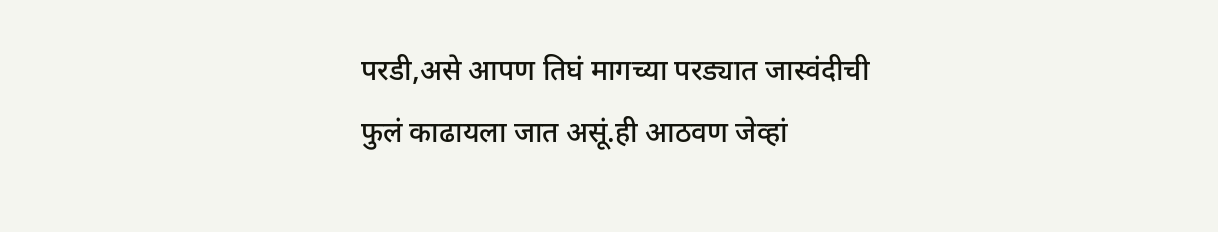परडी,असे आपण तिघं मागच्या परड्यात जास्वंदीची फुलं काढायला जात असूं.ही आठवण जेव्हां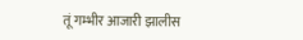तूं गम्भीर आजारी झालीस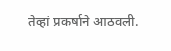तेव्हां प्रकर्षाने आठवली.